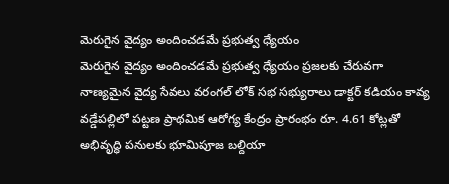మెరుగైన వైద్యం అందించడమే ప్రభుత్వ ధ్యేయం
మెరుగైన వైద్యం అందించడమే ప్రభుత్వ ధ్యేయం ప్రజలకు చేరువగా నాణ్యమైన వైద్య సేవలు వరంగల్ లోక్ సభ సభ్యురాలు డాక్టర్ కడియం కావ్య వడ్డేపల్లిలో పట్టణ ప్రాథమిక ఆరోగ్య కేంద్రం ప్రారంభం రూ. 4.61 కోట్లతో అభివృద్ధి పనులకు భూమిపూజ బల్దియా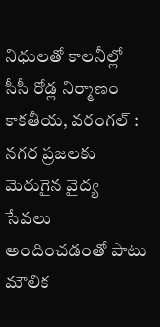నిధులతో కాలనీల్లో సీసీ రోడ్ల నిర్మాణం కాకతీయ, వరంగల్ : నగర ప్రజలకు మెరుగైన వైద్య సేవలు అందించడంతో పాటు మౌలిక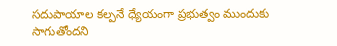సదుపాయాల కల్పనే ధ్యేయంగా ప్రభుత్వం ముందుకు సాగుతోందని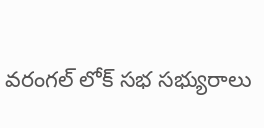వరంగల్ లోక్ సభ సభ్యురాలు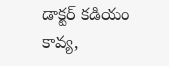డాక్టర్ కడియం కావ్య,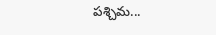పశ్చిమ...